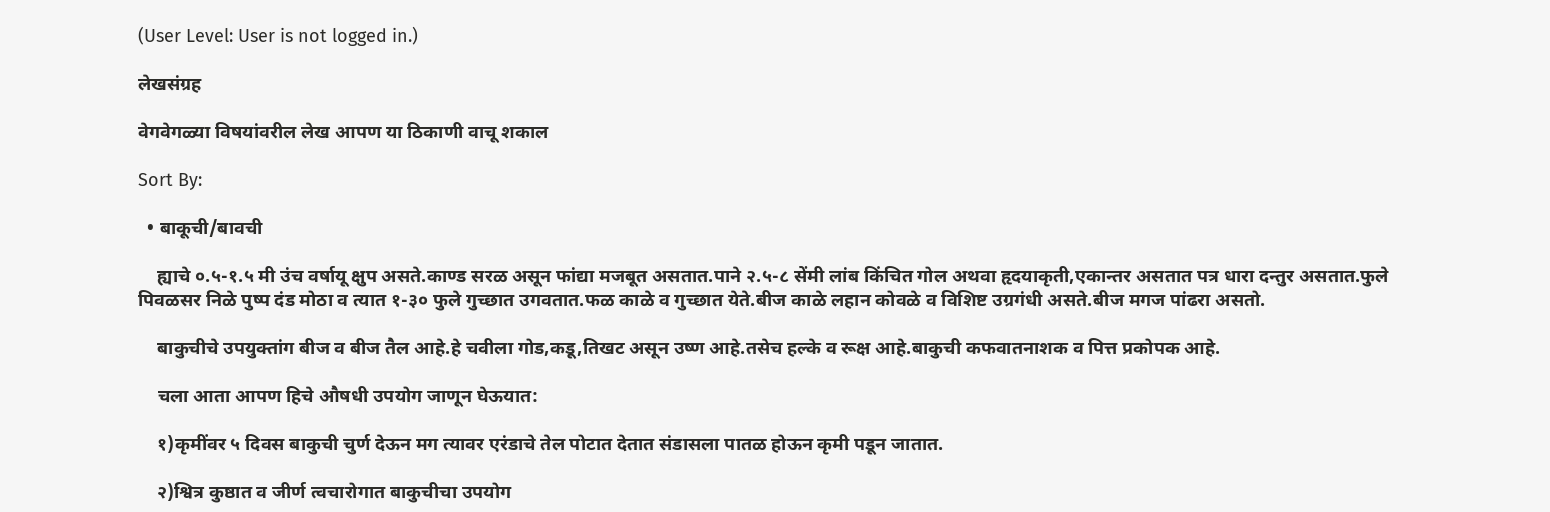(User Level: User is not logged in.)

लेखसंग्रह

वेगवेगळ्या विषयांवरील लेख आपण या ठिकाणी वाचू शकाल

Sort By:

  • बाकूची/बावची

    ह्याचे ०.५-१.५ मी उंच वर्षायू क्षुप असते.काण्ड सरळ असून फांद्या मजबूत असतात.पाने २.५-८ सेंमी लांब किंचित गोल अथवा हृदयाकृती,एकान्तर असतात पत्र धारा दन्तुर असतात.फुले पिवळसर निळे पुष्प दंड मोठा व त्यात १-३० फुले गुच्छात उगवतात.फळ काळे व गुच्छात येते.बीज काळे लहान कोवळे व विशिष्ट उग्रगंधी असते.बीज मगज पांढरा असतो.

    बाकुचीचे उपयुक्तांग बीज व बीज तैल आहे.हे चवीला गोड,कडू,तिखट असून उष्ण आहे.तसेच हल्के व रूक्ष आहे.बाकुची कफवातनाशक व पित्त प्रकोपक आहे.

    चला आता आपण हिचे औषधी उपयोग जाणून घेऊयात:

    १)कृमींवर ५ दिवस बाकुची चुर्ण देऊन मग त्यावर एरंडाचे तेल पोटात देतात संडासला पातळ होऊन कृमी पडून जातात.

    २)श्वित्र कुष्ठात व जीर्ण त्वचारोगात बाकुचीचा उपयोग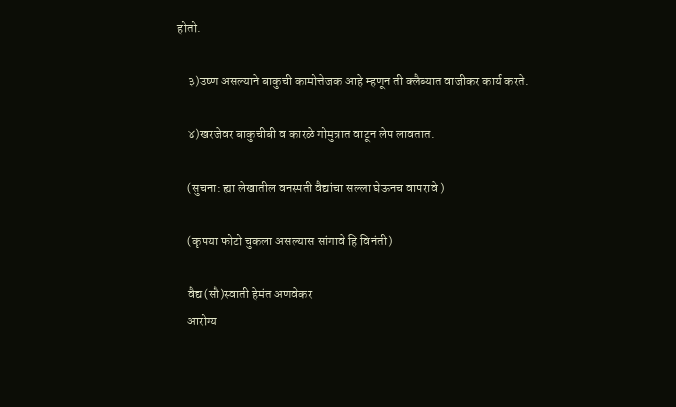होतो.

    ३)उष्ण असल्याने बाकुची कामोत्तेजक आहे म्हणून ती क्लैब्यात वाजीकर कार्य करते.

    ४)खरजेवर बाकुचीबी व कारळे गोमुत्रात वाटून लेप लावतात.

    (सुचना: ह्या लेखातील वनस्पती वैद्यांचा सल्ला घेऊनच वापरावे )

    (कृपया फोटो चुकला असल्यास सांगावे हि विनंती)

    वैद्य(सौ)स्वाती हेमंत अणवेकर
    आरोग्य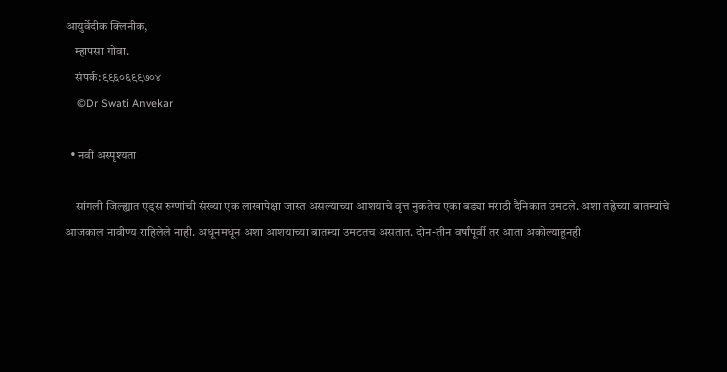आयुर्वेदीक क्लिनीक,
    म्हापसा गोवा.
    संपर्क:९९६०६९९७०४
    ©Dr Swati Anvekar

  • नवी अस्पृश्यता

    सांगली जिल्ह्यात एड्स रुग्णांची संख्या एक लाखापेक्षा जास्त असल्याच्या आशयाचे वृत्त नुकतेच एका बड्या मराठी दैनिकात उमटले. अशा तह्रेच्या बातम्यांचे आजकाल नावीण्य राहिलेले नाही. अधूनमधून अशा आशयाच्या बातम्या उमटतच असतात. दोन-तीन वर्षांपूर्वी तर आता अकोल्याहूनही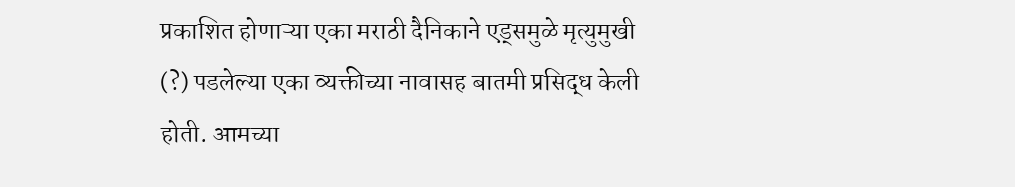प्रकाशित होणाऱ्या एका मराठी दैनिकाने एड्समुळे मृत्युमुखी (?) पडलेल्या एका व्यक्तीच्या नावासह बातमी प्रसिद्ध केली होती. आमच्या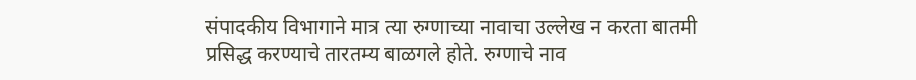संपादकीय विभागाने मात्र त्या रुग्णाच्या नावाचा उल्लेख न करता बातमी प्रसिद्ध करण्याचे तारतम्य बाळगले होते. रुग्णाचे नाव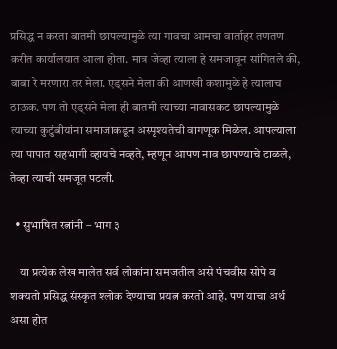प्रसिद्ध न करता बातमी छापल्यामुळे त्या गावचा आमचा वार्ताहर तणतण करीत कार्यालयात आला होता. मात्र जेव्हा त्याला हे समजावून सांगितले की, बाबा रे मरणारा तर मेला. एड्सने मेला की आणखी कशामुळे हे त्यालाच ठाऊक. पण तो एड्सने मेला ही बातमी त्याच्या नावासकट छापल्यामुळे त्याच्या कुटुंबीयांना समाजाकडून अस्पृश्यतेची वागणूक मिळेल. आपल्याला त्या पापात सहभागी व्हायचे नव्हते, म्हणून आपण नाव छापण्याचे टाळले, तेव्हा त्याची समजूत पटली.

  • सुभाषित रत्नांनी – भाग ३

    या प्रत्येक लेख मालेत सर्व लोकांना समजतील असे पंचवीस सोपे व शक्यतो प्रसिद्ध संस्कृत श्लोक देण्याचा प्रयत्न करतो आहे. पण याचा अर्थ असा होत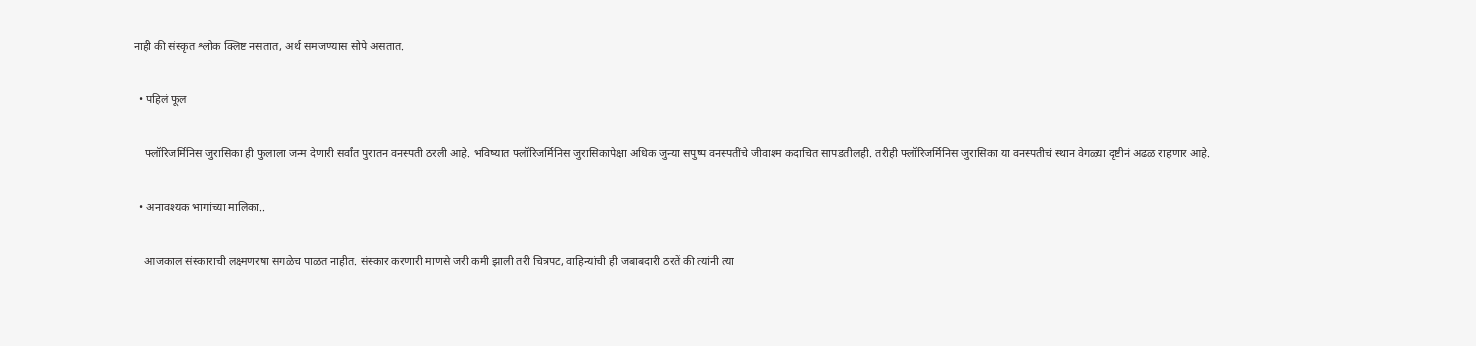नाही की संस्कृत श्लोक क्लिष्ट नसतात, अर्थ समजण्यास सोपे असतात.

  • पहिलं फूल

    फ्लॉरिजर्मिनिस जुरासिका ही फुलाला जन्म देणारी सर्वांत पुरातन वनस्पती ठरली आहे. भविष्यात फ्लॉरिजर्मिनिस जुरासिकापेक्षा अधिक जुन्या सपुष्प वनस्पतींचे जीवाश्म कदाचित सापडतीलही. तरीही फ्लॉरिजर्मिनिस जुरासिका या वनस्पतीचं स्थान वेगळ्या दृष्टीनं अढळ राहणार आहे.

  • अनावश्यक भागांच्या मालिका..

    आजकाल संस्काराची लक्ष्मणरषा सगळेच पाळत नाहीत. संस्कार करणारी माणसे जरी कमी झाली तरी चित्रपट, वाहिन्यांची ही जबाबदारी ठरतें की त्यांनी त्या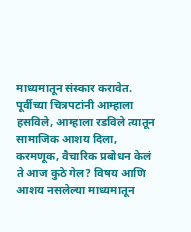माध्यमातून संस्कार करावेत. पूर्वीच्या चित्रपटांनी आम्हाला हसविले, आम्हाला रडविले त्यातून सामाजिक आशय दिला, करमणूक, वैचारिक प्रबोधन केलं ते आज कुठे गेल? विषय आणि आशय नसलेल्या माध्यमातून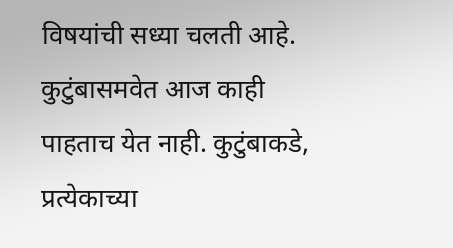विषयांची सध्या चलती आहे. कुटुंबासमवेत आज काही पाहताच येत नाही. कुटुंबाकडे, प्रत्येकाच्या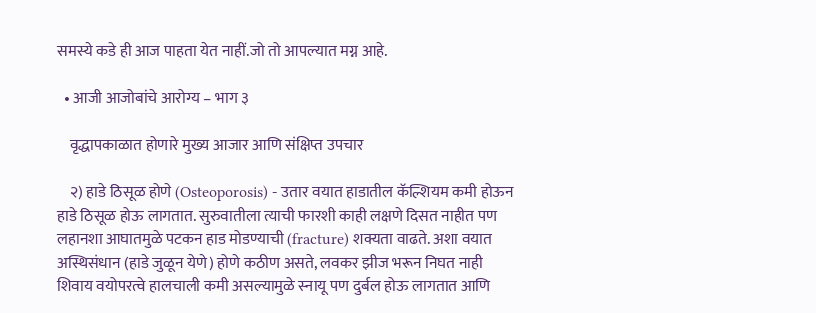समस्ये कडे ही आज पाहता येत नाहीं.जो तो आपल्यात मग्न आहे.

  • आजी आजोबांचे आरोग्य – भाग ३

    वृद्धापकाळात होणारे मुख्य आजार आणि संक्षिप्त उपचार

    २) हाडे ठिसूळ होणे (Osteoporosis) - उतार वयात हाडातील कॅल्शियम कमी होऊन हाडे ठिसूळ होऊ लागतात. सुरुवातीला त्याची फारशी काही लक्षणे दिसत नाहीत पण लहानशा आघातमुळे पटकन हाड मोडण्याची (fracture) शक्यता वाढते. अशा वयात अस्थिसंधान (हाडे जुळून येणे) होणे कठीण असते, लवकर झीज भरून निघत नाही शिवाय वयोपरत्वे हालचाली कमी असल्यामुळे स्नायू पण दुर्बल होऊ लागतात आणि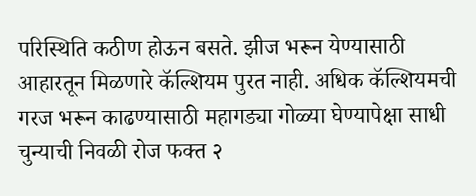परिस्थिति कठीण होऊन बसते. झीज भरून येण्यासाठी आहारतून मिळणारे कॅल्शियम पुरत नाही. अधिक कॅल्शियमची गरज भरून काढण्यासाठी महागड्या गोळ्या घेण्यापेक्षा साधी चुन्याची निवळी रोज फक्त २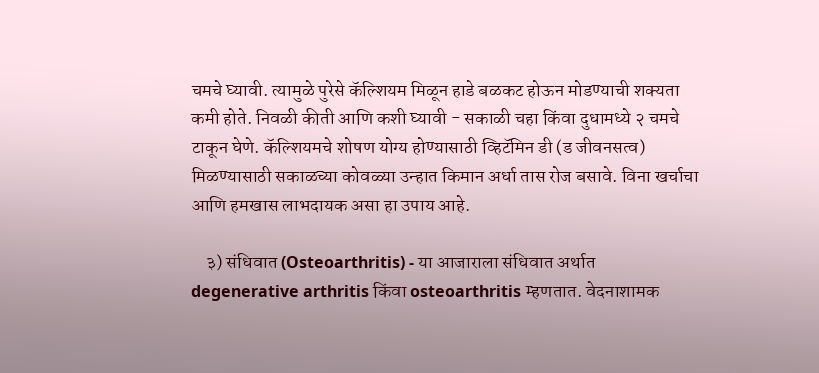चमचे घ्यावी. त्यामुळे पुरेसे कॅल्शियम मिळून हाडे बळकट होऊन मोडण्याची शक्यता कमी होते. निवळी कीती आणि कशी घ्यावी - सकाळी चहा किंवा दुधामध्ये २ चमचे टाकून घेणे. कॅल्शियमचे शोषण योग्य होण्यासाठी व्हिटॅमिन डी (ड जीवनसत्व) मिळण्यासाठी सकाळच्या कोवळ्या उन्हात किमान अर्धा तास रोज बसावे. विना खर्चाचा आणि हमखास लाभदायक असा हा उपाय आहे.

    ३) संधिवात (Osteoarthritis) - या आजाराला संधिवात अर्थात degenerative arthritis किंवा osteoarthritis म्हणतात. वेदनाशामक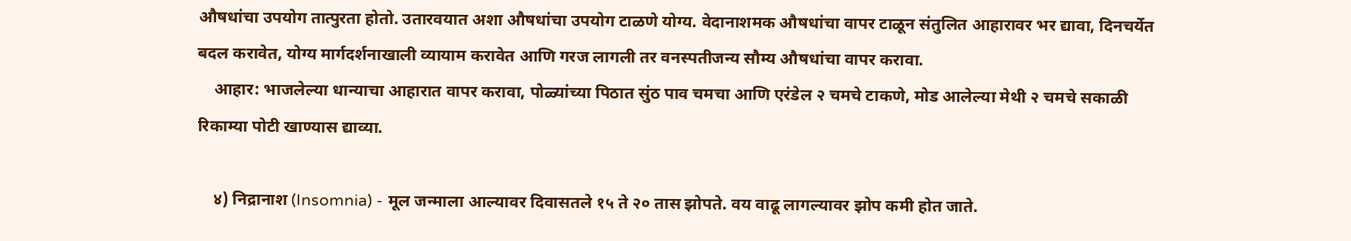औषधांचा उपयोग तात्पुरता होतो. उतारवयात अशा औषधांचा उपयोग टाळणे योग्य. वेदानाशमक औषधांचा वापर टाळून संतुलित आहारावर भर द्यावा, दिनचर्येत बदल करावेत, योग्य मार्गदर्शनाखाली व्यायाम करावेत आणि गरज लागली तर वनस्पतीजन्य सौम्य औषधांचा वापर करावा.
    आहार: भाजलेल्या धान्याचा आहारात वापर करावा, पोळ्यांच्या पिठात सुंठ पाव चमचा आणि एरंडेल २ चमचे टाकणे, मोड आलेल्या मेथी २ चमचे सकाळी रिकाम्या पोटी खाण्यास द्याव्या.

    ४) निद्रानाश (Insomnia) - मूल जन्माला आल्यावर दिवासतले १५ ते २० तास झोपते. वय वाढू लागल्यावर झोप कमी होत जाते.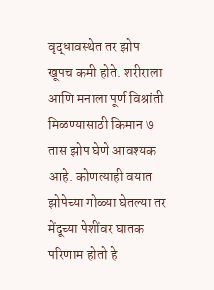वृद्धावस्थेत तर झोप खूपच कमी होते. शरीराला आणि मनाला पूर्ण विश्रांती मिळण्यासाठी किमान ७ तास झोप घेणे आवश्यक आहे. कोणत्याही वयात झोपेच्या गोळ्या घेतल्या तर मेंदूच्या पेशींवर घातक परिणाम होतो हे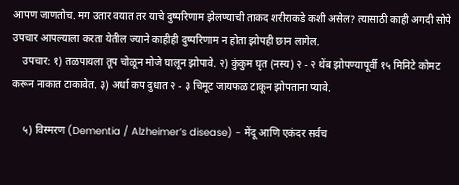आपण जाणतोच. मग उतार वयात तर याचे दुष्परिणाम झेलण्याची ताकद शरीराकडे कशी असेल? त्यासाठी काही अगदी सोपे उपचार आपल्याला करता येतील ज्याने काहीही दुष्परिणाम न होता झोपही छान लागेल.
    उपचार: १) तळपायला तूप चोळून मोजे घालून झोपावे. २) कुंकुम घृत (नस्य) २ - २ थेंब झोपण्यापूर्वी १५ मिनिटे कोमट करून नाकात टाकावेत. ३) अर्धा कप दुधात २ - ३ चिमूट जायफळ टाकून झोपताना प्यावे.

    ५) विस्मरण (Dementia / Alzheimer’s disease) - मेंदू आणि एकंदर सर्वच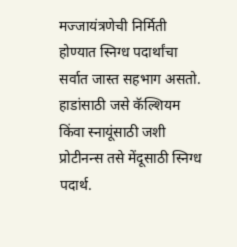मज्जायंत्रणेची निर्मिती होण्यात स्निग्ध पदार्थांचा सर्वात जास्त सहभाग असतो. हाडांसाठी जसे कॅल्शियम किंवा स्नायूंसाठी जशी प्रोटीनन्स तसे मेंदूसाठी स्निग्ध पदार्थ.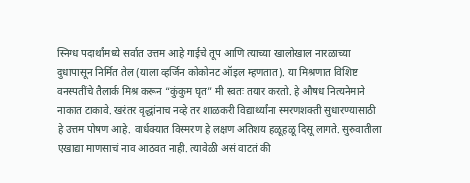स्निग्ध पदार्थांमध्ये सर्वात उत्तम आहे गाईचे तूप आणि त्याच्या खालोखाल नारळाच्या दुधापासून निर्मित तेल (याला व्हर्जिन कोकोनट ऑइल म्हणतात). या मिश्रणात विशिष्ट वनस्पतींचे तैलार्क मिश्र करून “कुंकुम घृत” मी स्वतः तयार करतो. हे औषध नित्यनेमाने नाकात टाकावे. खरंतर वृद्धांनाच नव्हे तर शाळकरी विद्यार्थ्यांना स्मरणशक्ती सुधारण्यासाठी हे उत्तम पोषण आहे. वार्धक्यात विस्मरण हे लक्षण अतिशय हळूहळू दिसू लागते. सुरुवातीला एखाद्या माणसाचं नाव आठवत नाही. त्यावेळी असं वाटतं की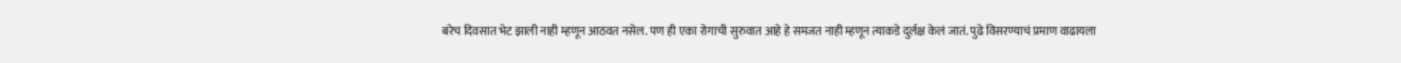बरेच दिवसात भेट झाली नाही म्हणून आठवत नसेल. पण ही एका रोगाची सुरुवात आहे हे समजत नाही म्हणून त्याकडे दुर्लक्ष केलं जातं. पुढे विसरण्याचं प्रमाण वाढायला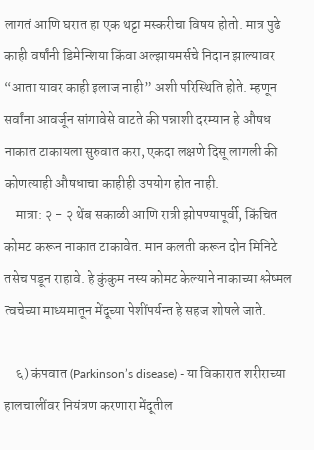लागतं आणि घरात हा एक थट्टा मस्करीचा विषय होतो. मात्र पुढे काही वर्षांनी डिमेन्शिया किंवा अल्झायमर्सचे निदान झाल्यावर “आता यावर काही इलाज नाही” अशी परिस्थिति होते. म्हणून सर्वांना आवर्जून सांगावेसे वाटते की पन्नाशी दरम्यान हे औषध नाकात टाकायला सुरुवात करा, एकदा लक्षणे दिसू लागली की कोणत्याही औषधाचा काहीही उपयोग होत नाही.
    मात्रा: २ - २ थेंब सकाळी आणि रात्री झोपण्यापूर्वी, किंचित कोमट करून नाकात टाकावेत. मान कलती करून दोन मिनिटे तसेच पडून राहावे. हे कुंकुम नस्य कोमट केल्याने नाकाच्या श्लेष्मल त्वचेच्या माध्यमातून मेंदूच्या पेशींपर्यन्त हे सहज शोषले जाते.

    ६) कंपवात (Parkinson’s disease) - या विकारात शरीराच्या हालचालींवर नियंत्रण करणारा मेंदूतील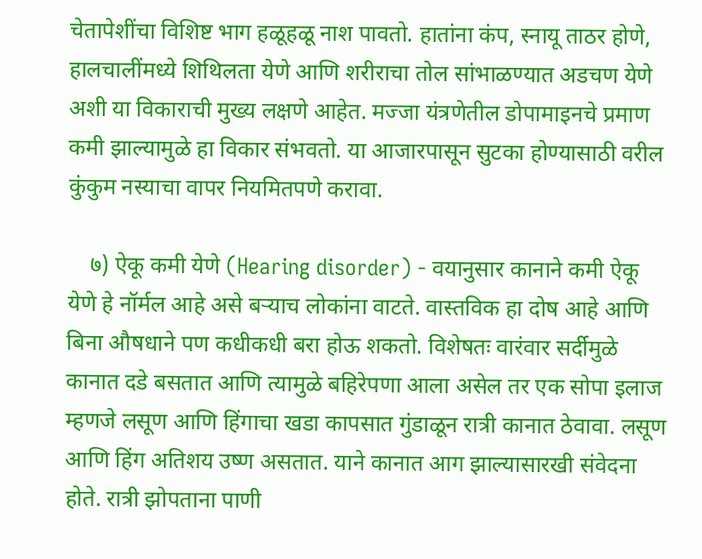चेतापेशींचा विशिष्ट भाग हळूहळू नाश पावतो. हातांना कंप, स्नायू ताठर होणे, हालचालींमध्ये शिथिलता येणे आणि शरीराचा तोल सांभाळण्यात अडचण येणे अशी या विकाराची मुख्य लक्षणे आहेत. मज्जा यंत्रणेतील डोपामाइनचे प्रमाण कमी झाल्यामुळे हा विकार संभवतो. या आजारपासून सुटका होण्यासाठी वरील कुंकुम नस्याचा वापर नियमितपणे करावा.

    ७) ऐकू कमी येणे (Hearing disorder) - वयानुसार कानाने कमी ऐकू येणे हे नॉर्मल आहे असे बऱ्याच लोकांना वाटते. वास्तविक हा दोष आहे आणि बिना औषधाने पण कधीकधी बरा होऊ शकतो. विशेषतः वारंवार सर्दीमुळे कानात दडे बसतात आणि त्यामुळे बहिरेपणा आला असेल तर एक सोपा इलाज म्हणजे लसूण आणि हिंगाचा खडा कापसात गुंडाळून रात्री कानात ठेवावा. लसूण आणि हिंग अतिशय उष्ण असतात. याने कानात आग झाल्यासारखी संवेदना होते. रात्री झोपताना पाणी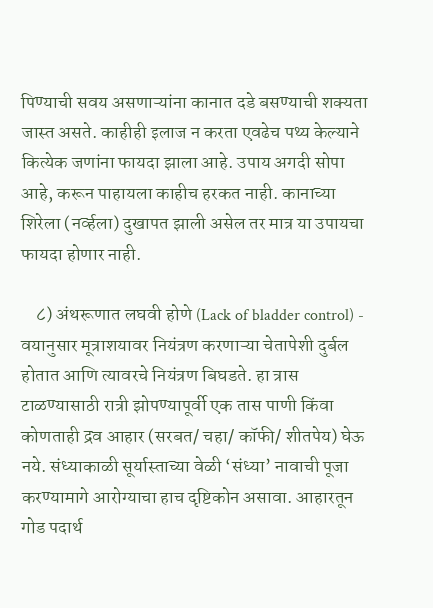पिण्याची सवय असणाऱ्यांना कानात दडे बसण्याची शक्यता जास्त असते. काहीही इलाज न करता एवढेच पथ्य केल्याने कित्येक जणांना फायदा झाला आहे. उपाय अगदी सोपा आहे, करून पाहायला काहीच हरकत नाही. कानाच्या शिरेला (नर्व्हला) दुखापत झाली असेल तर मात्र या उपायचा फायदा होणार नाही.

    ८) अंथरूणात लघवी होणे (Lack of bladder control) - वयानुसार मूत्राशयावर नियंत्रण करणाऱ्या चेतापेशी दुर्बल होतात आणि त्यावरचे नियंत्रण बिघडते. हा त्रास टाळण्यासाठी रात्री झोपण्यापूर्वी एक तास पाणी किंवा कोणताही द्रव आहार (सरबत/ चहा/ कॉफी/ शीतपेय) घेऊ नये. संध्याकाळी सूर्यास्ताच्या वेळी ‘संध्या’ नावाची पूजा करण्यामागे आरोग्याचा हाच दृष्टिकोन असावा. आहारतून गोड पदार्थ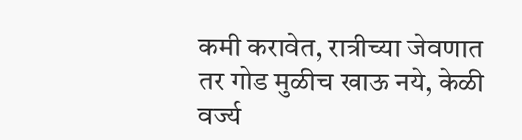कमी करावेत, रात्रीच्या जेवणात तर गोड मुळीच खाऊ नये, केळी वर्ज्य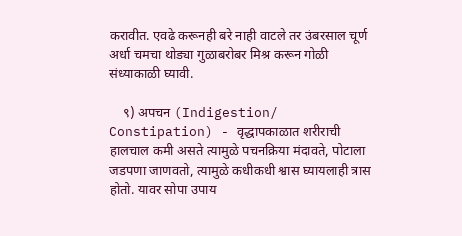करावीत. एवढे करूनही बरे नाही वाटले तर उंबरसाल चूर्ण अर्धा चमचा थोड्या गुळाबरोबर मिश्र करून गोळी संध्याकाळी घ्यावी.

    ९) अपचन (Indigestion/ Constipation) - वृद्धापकाळात शरीराची हालचाल कमी असते त्यामुळे पचनक्रिया मंदावते, पोटाला जडपणा जाणवतो, त्यामुळे कधीकधी श्वास घ्यायलाही त्रास होतो. यावर सोपा उपाय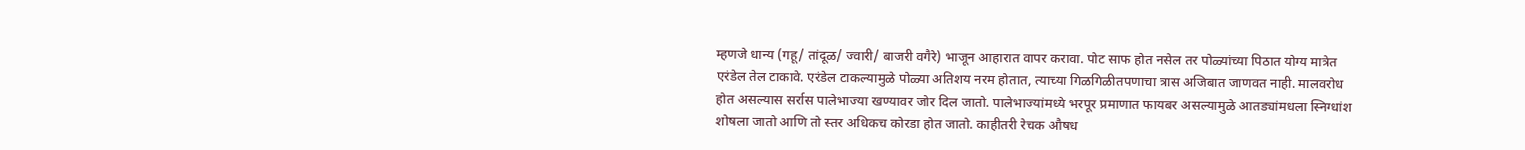म्हणजे धान्य (गहू/ तांदूळ/ ज्वारी/ बाजरी वगैरे) भाजून आहारात वापर करावा. पोट साफ होत नसेल तर पोळ्यांच्या पिठात योग्य मात्रेत एरंडेल तेल टाकावे. एरंडेल टाकल्यामुळे पोळ्या अतिशय नरम होतात, त्याच्या गिळगिळीतपणाचा त्रास अजिबात जाणवत नाही. मालवरोध होत असल्यास सर्रास पालेभाज्या खण्यावर जोर दिल जातो. पालेभाज्यांमध्ये भरपूर प्रमाणात फायबर असल्यामुळे आतड्यांमधला स्निग्धांश शोषला जातो आणि तो स्तर अधिकच कोरडा होत जातो. काहीतरी रेचक औषध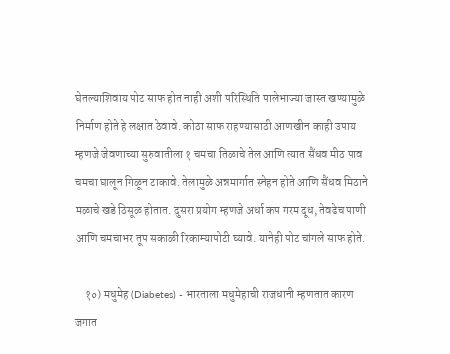घेतल्याशिवाय पोट साफ होत नाही अशी परिस्थिति पालेभाज्या जास्त खण्यामुळे निर्माण होते हे लक्षात ठेवावे. कोठा साफ राहण्यासाठी आणखीन काही उपाय म्हणजे जेवणाच्या सुरुवातीला १ चमचा तिळाचे तेल आणि त्यात सैंधव मीठ पाव चमचा घालून गिळून टाकावे. तेलामुळे अन्नमार्गात स्नेहन होते आणि सैंधव मिठाने मळाचे खडे ठिसूळ होतात. दुसरा प्रयोग म्हणजे अर्धा कप गरम दूध, तेवढेच पाणी आणि चमचाभर तूप सकाळी रिकाम्यापोटी घ्यावे. यानेही पोट चांगले साफ होते.

    १०) मधुमेह (Diabetes) - भारताला मधुमेहाची राजधानी म्हणतात कारण जगात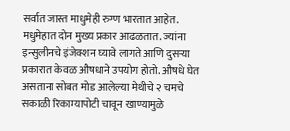सर्वात जास्त माधुमेही रुग्ण भारतात आहेत. मधुमेहात दोन मुख्य प्रकार आढळतात. ज्यांना इन्सुलीनचे इंजेक्शन घ्यावे लागते आणि दुसऱ्या प्रकारात केवळ औषधाने उपयोग होतो. औषधे घेत असताना सोबत मोड आलेल्या मेथीचे २ चमचे सकाळी रिकाम्यापोटी चावून खाण्यामुळे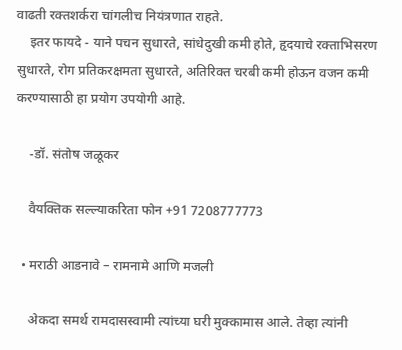वाढती रक्तशर्करा चांगलीच नियंत्रणात राहते.
    इतर फायदे - याने पचन सुधारते, सांधेदुखी कमी होते, हृदयाचे रक्ताभिसरण सुधारते, रोग प्रतिकरक्षमता सुधारते, अतिरिक्त चरबी कमी होऊन वजन कमी करण्यासाठी हा प्रयोग उपयोगी आहे.

    -डॉ. संतोष जळूकर

    वैयक्तिक सल्ल्याकरिता फोन +91 7208777773

  • मराठी आडनावे – रामनामे आणि मजली

    अेकदा समर्थ रामदासस्वामी त्यांच्या घरी मुक्कामास आले. तेव्हा त्यांनी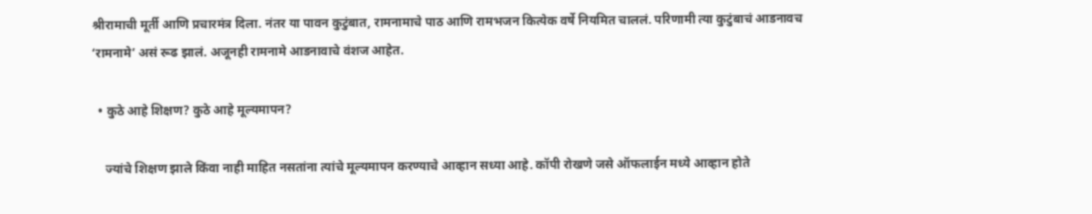श्रीरामाची मूर्ती आणि प्रचारमंत्र दिला. नंतर या पावन कुटुंबात, रामनामाचे पाठ आणि रामभजन कित्येक वर्षे नियमित चाललं. परिणामी त्या कुटुंबाचं आडनावच ‘रामनामे’ असं रूढ झालं. अजूनही रामनामे आडनावाचे वंशज आहेत.

  • कुठे आहे शिक्षण? कुठे आहे मूल्यमापन?

    ज्यांचे शिक्षण झाले किंवा नाही माहित नसतांना त्यांचे मूल्यमापन करण्याचे आव्हान सध्या आहे. कॉपी रोखणे जसे ऑफलाईन मध्ये आव्हान होते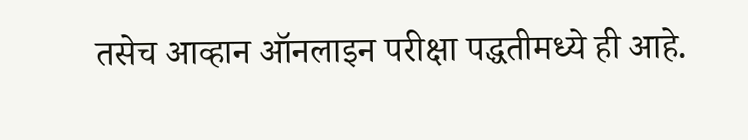तसेच आव्हान ऑनलाइन परीक्षा पद्धतीमध्ये ही आहे.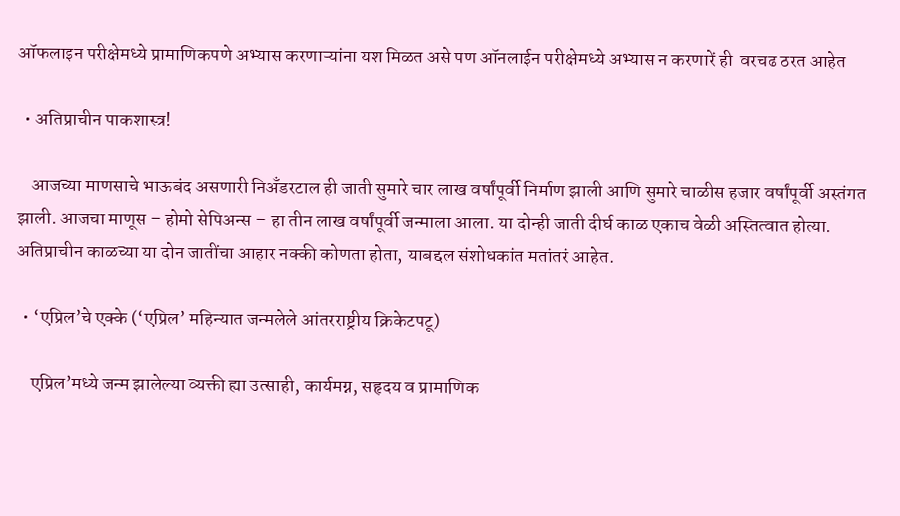ऑफलाइन परीक्षेमध्ये प्रामाणिकपणे अभ्यास करणाऱ्यांना यश मिळत असे पण ऑनलाईन परीक्षेमध्ये अभ्यास न करणारें ही  वरचढ ठरत आहेत

  • अतिप्राचीन पाकशास्त्र!

    आजच्या माणसाचे भाऊबंद असणारी निअँडरटाल ही जाती सुमारे चार लाख वर्षांपूर्वी निर्माण झाली आणि सुमारे चाळीस हजार वर्षांपूर्वी अस्तंगत झाली. आजचा माणूस – होमो सेपिअन्स – हा तीन लाख वर्षांपूर्वी जन्माला आला. या दोन्ही जाती दीर्घ काळ एकाच वेळी अस्तित्वात होत्या. अतिप्राचीन काळच्या या दोन जातींचा आहार नक्की कोणता होता, याबद्दल संशोधकांत मतांतरं आहेत.

  • ‘एप्रिल’चे एक्के (‘एप्रिल’ महिन्यात जन्मलेले आंतरराष्ट्रीय क्रिकेटपटू)

    एप्रिल’मध्ये जन्म झालेल्या व्यक्ती ह्या उत्साही, कार्यमग्न, सहृदय व प्रामाणिक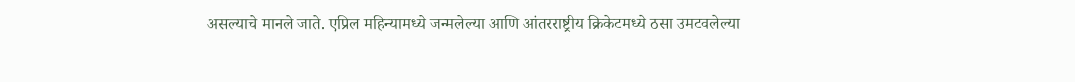असल्याचे मानले जाते. एप्रिल महिन्यामध्ये जन्मलेल्या आणि आंतरराष्ट्रीय क्रिकेटमध्ये ठसा उमटवलेल्या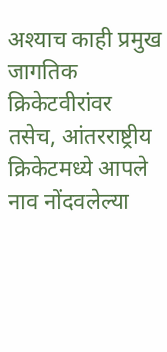अश्याच काही प्रमुख जागतिक क्रिकेटवीरांवर तसेच, आंतरराष्ट्रीय क्रिकेटमध्ये आपले नाव नोंदवलेल्या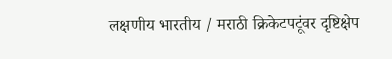लक्षणीय भारतीय / मराठी क्रिकेटपटूंवर दृष्टिक्षेप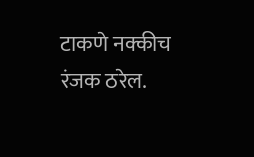टाकणे नक्कीच रंजक ठरेल.